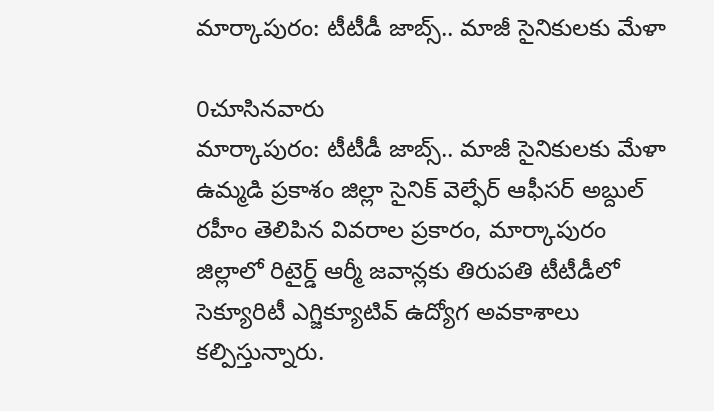మార్కాపురం: టీటీడీ జాబ్స్.. మాజీ సైనికులకు మేళా

0చూసినవారు
మార్కాపురం: టీటీడీ జాబ్స్.. మాజీ సైనికులకు మేళా
ఉమ్మడి ప్రకాశం జిల్లా సైనిక్ వెల్ఫేర్ ఆఫీసర్ అబ్దుల్ రహీం తెలిపిన వివరాల ప్రకారం, మార్కాపురం జిల్లాలో రిటైర్డ్ ఆర్మీ జవాన్లకు తిరుపతి టీటీడీలో సెక్యూరిటీ ఎగ్జిక్యూటివ్ ఉద్యోగ అవకాశాలు కల్పిస్తున్నారు.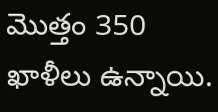మొత్తం 350 ఖాళీలు ఉన్నాయి.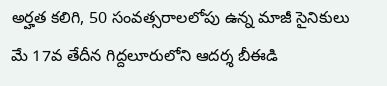అర్హత కలిగి, 50 సంవత్సరాలలోపు ఉన్న మాజీ సైనికులు మే 17వ తేదీన గిద్దలూరులోని ఆదర్శ బీఈడి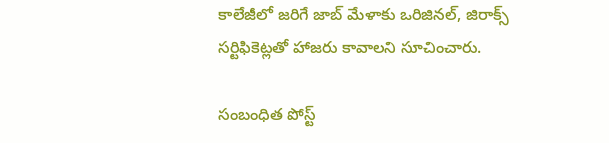కాలేజీలో జరిగే జాబ్ మేళాకు ఒరిజినల్, జిరాక్స్ సర్టిఫికెట్లతో హాజరు కావాలని సూచించారు.

సంబంధిత పోస్ట్